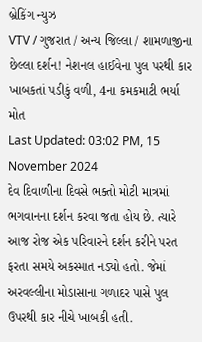બ્રેકિંગ ન્યુઝ
VTV / ગુજરાત / અન્ય જિલ્લા / શામળાજીના છેલ્લા દર્શન! નેશનલ હાઈવેના પુલ પરથી કાર ખાબકતાં પડીકું વળી, 4ના કમકમાટી ભર્યા મોત
Last Updated: 03:02 PM, 15 November 2024
દેવ દિવાળીના દિવસે ભક્તો મોટી માત્રમાં ભગવાનના દર્શન કરવા જતા હોય છે. ત્યારે આજ રોજ એક પરિવારને દર્શન કરીને પરત ફરતા સમયે અકસ્માત નડ્યો હતો. જેમાં અરવલ્લીના મોડાસાના ગળાદર પાસે પુલ ઉપરથી કાર નીચે ખાબકી હતી.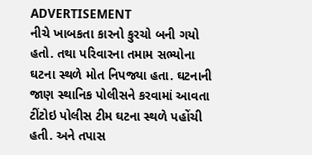ADVERTISEMENT
નીચે ખાબકતા કારનો કુરચો બની ગયો હતો. તથા પરિવારના તમામ સભ્યોના ઘટના સ્થળે મોત નિપજ્યા હતા. ઘટનાની જાણ સ્થાનિક પોલીસને કરવામાં આવતા ટીંટોઇ પોલીસ ટીમ ઘટના સ્થળે પહોંચી હતી. અને તપાસ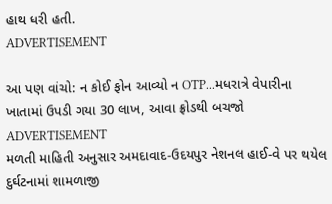હાથ ધરી હતી.
ADVERTISEMENT

આ પણ વાંચો: ન કોઈ ફોન આવ્યો ન OTP...મધરાત્રે વેપારીના ખાતામાં ઉપડી ગયા 30 લાખ, આવા ફ્રોડથી બચજો
ADVERTISEMENT
મળતી માહિતી અનુસાર અમદાવાદ-ઉદયપુર નેશનલ હાઈ-વે પર થયેલ દુર્ઘટનામાં શામળાજી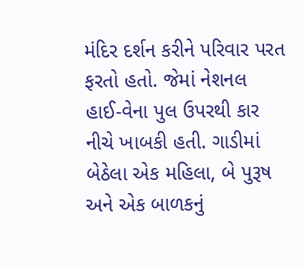મંદિર દર્શન કરીને પરિવાર પરત ફરતો હતો. જેમાં નેશનલ હાઈ-વેના પુલ ઉપરથી કાર નીચે ખાબકી હતી. ગાડીમાં બેઠેલા એક મહિલા, બે પુરૂષ અને એક બાળકનું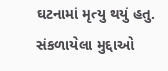ઘટનામાં મૃત્યુ થયું હતુ.
સંકળાયેલા મુદ્દાઓ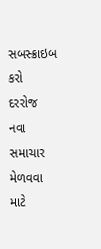સબસ્ક્રાઇબ કરો
દરરોજ નવા સમાચાર મેળવવા માટે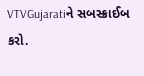VTVGujaratiને સબસ્ક્રાઈબ કરો.